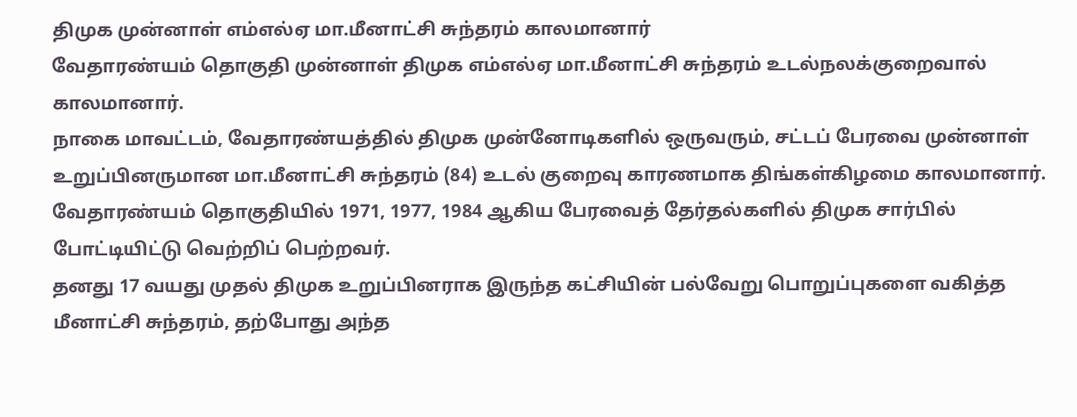திமுக முன்னாள் எம்எல்ஏ மா.மீனாட்சி சுந்தரம் காலமானார்
வேதாரண்யம் தொகுதி முன்னாள் திமுக எம்எல்ஏ மா.மீனாட்சி சுந்தரம் உடல்நலக்குறைவால் காலமானார்.
நாகை மாவட்டம், வேதாரண்யத்தில் திமுக முன்னோடிகளில் ஒருவரும், சட்டப் பேரவை முன்னாள் உறுப்பினருமான மா.மீனாட்சி சுந்தரம் (84) உடல் குறைவு காரணமாக திங்கள்கிழமை காலமானார்.
வேதாரண்யம் தொகுதியில் 1971, 1977, 1984 ஆகிய பேரவைத் தேர்தல்களில் திமுக சார்பில் போட்டியிட்டு வெற்றிப் பெற்றவர்.
தனது 17 வயது முதல் திமுக உறுப்பினராக இருந்த கட்சியின் பல்வேறு பொறுப்புகளை வகித்த மீனாட்சி சுந்தரம், தற்போது அந்த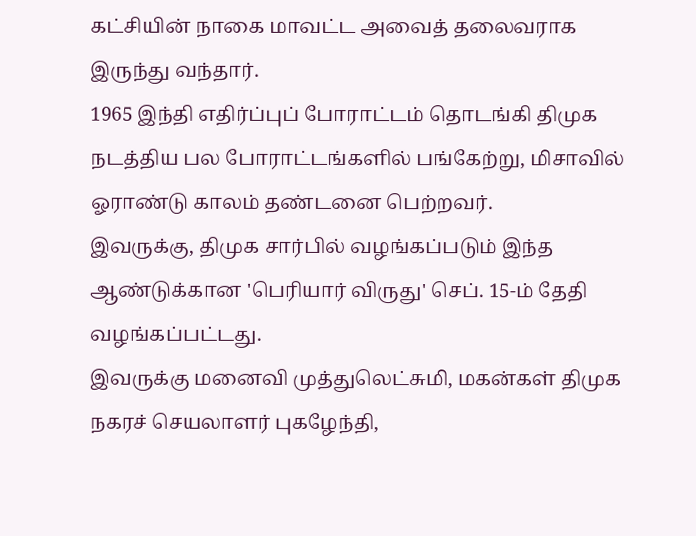கட்சியின் நாகை மாவட்ட அவைத் தலைவராக இருந்து வந்தார்.
1965 இந்தி எதிர்ப்புப் போராட்டம் தொடங்கி திமுக நடத்திய பல போராட்டங்களில் பங்கேற்று, மிசாவில் ஓராண்டு காலம் தண்டனை பெற்றவர்.
இவருக்கு, திமுக சார்பில் வழங்கப்படும் இந்த ஆண்டுக்கான 'பெரியார் விருது' செப். 15-ம் தேதி வழங்கப்பட்டது.
இவருக்கு மனைவி முத்துலெட்சுமி, மகன்கள் திமுக நகரச் செயலாளர் புகழேந்தி,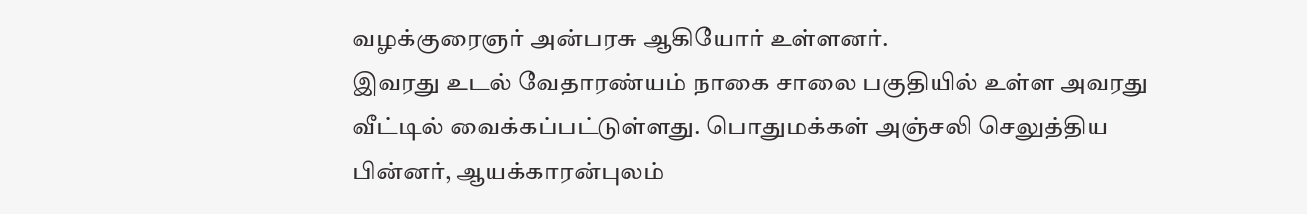வழக்குரைஞர் அன்பரசு ஆகியோர் உள்ளனர்.
இவரது உடல் வேதாரண்யம் நாகை சாலை பகுதியில் உள்ள அவரது வீட்டில் வைக்கப்பட்டுள்ளது. பொதுமக்கள் அஞ்சலி செலுத்திய பின்னர், ஆயக்காரன்புலம்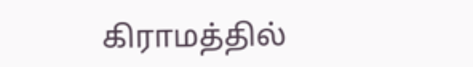கிராமத்தில்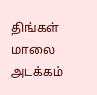திங்கள் மாலை அடக்கம்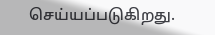செய்யப்படுகிறது.